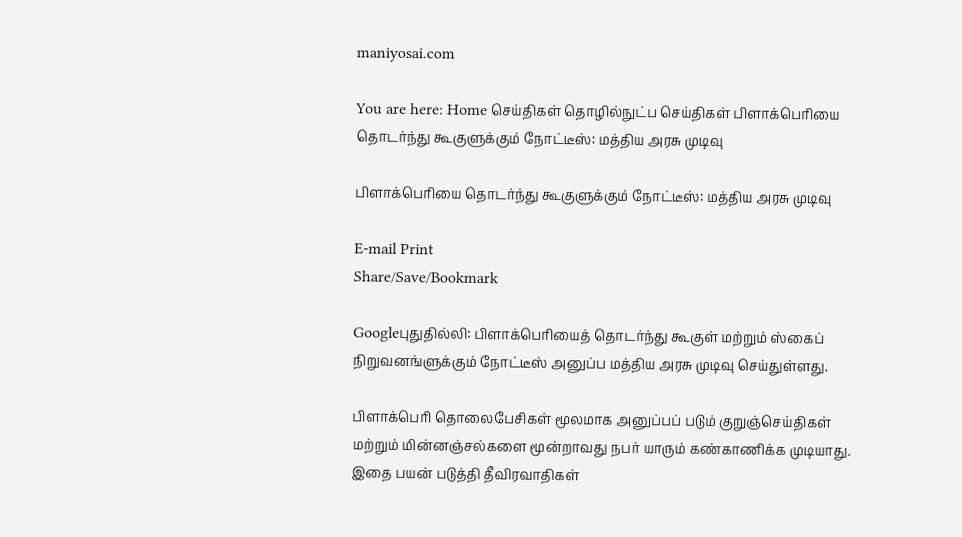maniyosai.com

You are here: Home செய்திகள் தொழில்நுட்ப செய்திகள் பிளாக்பெரியை தொடர்ந்து கூகுளுக்கும் நோட்டீஸ்: மத்திய அரசு முடிவு

பிளாக்பெரியை தொடர்ந்து கூகுளுக்கும் நோட்டீஸ்: மத்திய அரசு முடிவு

E-mail Print
Share/Save/Bookmark

Googleபுதுதில்லி: பிளாக்பெரியைத் தொடர்ந்து கூகுள் மற்றும் ஸ்கைப் நிறுவனங்ளுக்கும் நோட்டீஸ் அனுப்ப மத்திய அரசு முடிவு செய்துள்ளது.

பிளாக்பெரி தொலைபேசிகள் மூலமாக அனுப்பப் படும் குறுஞ்செய்திகள் மற்றும் மின்னஞ்சல்களை மூன்றாவது நபர் யாரும் கண்காணிக்க முடியாது. இதை பயன் படுத்தி தீவிரவாதிகள்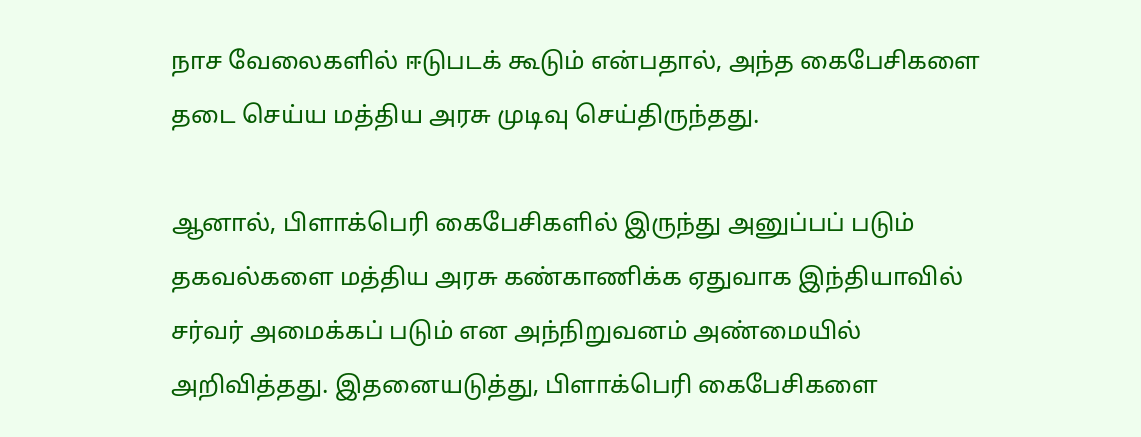நாச வேலைகளில் ஈடுபடக் கூடும் என்பதால், அந்த கைபேசிகளை தடை செய்ய மத்திய அரசு முடிவு செய்திருந்தது.

ஆனால், பிளாக்பெரி கைபேசிகளில் இருந்து அனுப்பப் படும் தகவல்களை மத்திய அரசு கண்காணிக்க ஏதுவாக இந்தியாவில் சர்வர் அமைக்கப் படும் என அந்நிறுவனம் அண்மையில் அறிவித்தது. இதனையடுத்து, பிளாக்பெரி கைபேசிகளை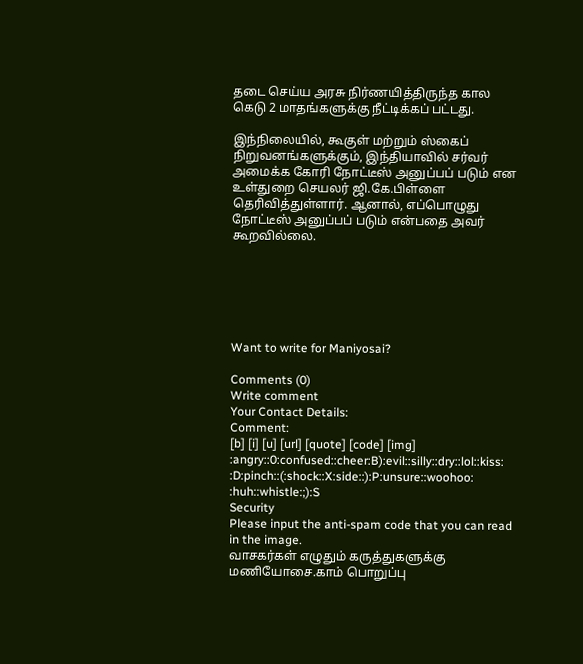தடை செய்ய அரசு நிர்ணயித்திருந்த கால கெடு 2 மாதங்களுக்கு நீட்டிக்கப் பட்டது.

இந்நிலையில், கூகுள் மற்றும் ஸ்கைப் நிறுவனங்களுக்கும், இந்தியாவில் சர்வர் அமைக்க கோரி நோட்டீஸ் அனுப்பப் படும் என உள்துறை செயலர் ஜி.கே.பிள்ளை தெரிவித்துள்ளார். ஆனால், எப்பொழுது நோட்டீஸ் அனுப்பப் படும் என்பதை அவர் கூறவில்லை.






Want to write for Maniyosai?

Comments (0)
Write comment
Your Contact Details:
Comment:
[b] [i] [u] [url] [quote] [code] [img]
:angry::0:confused::cheer:B):evil::silly::dry::lol::kiss:
:D:pinch::(:shock::X:side::):P:unsure::woohoo:
:huh::whistle:;):S
Security
Please input the anti-spam code that you can read in the image.
வாசகர்கள் எழுதும் கருத்துகளுக்கு மணியோசை.காம் பொறுப்பு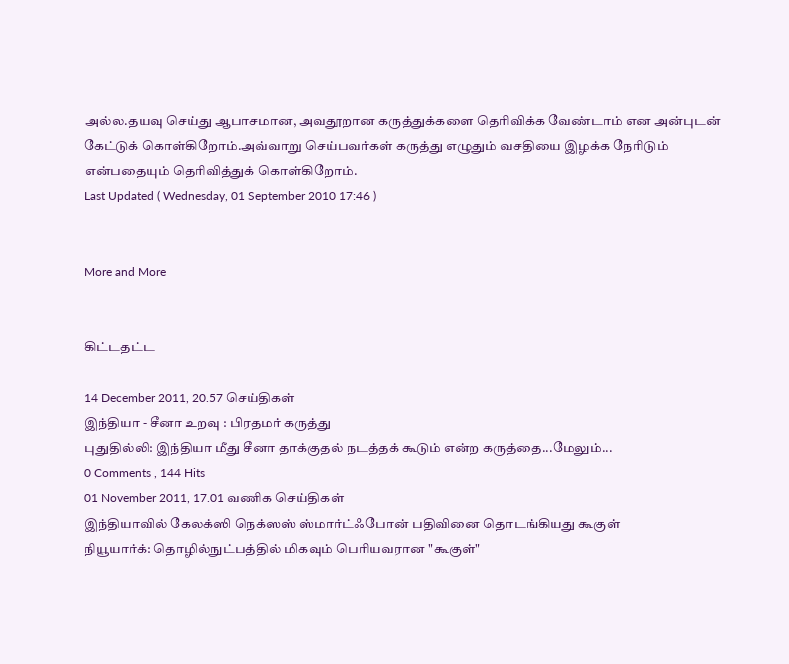அல்ல.தயவு செய்து ஆபாசமான, அவதூறான கருத்துக்களை தெரிவிக்க வேண்டாம் என அன்புடன் கேட்டுக் கொள்கிறோம்.அவ்வாறு செய்பவர்கள் கருத்து எழுதும் வசதியை இழக்க நேரிடும் என்பதையும் தெரிவித்துக் கொள்கிறோம்.
Last Updated ( Wednesday, 01 September 2010 17:46 )


More and More


கிட்டதட்ட

14 December 2011, 20.57 செய்திகள்
இந்தியா - சீனா உறவு : பிரதமர் கருத்து
புதுதில்லி: இந்தியா மீது சீனா தாக்குதல் நடத்தக் கூடும் என்ற கருத்தை...மேலும்...
0 Comments , 144 Hits
01 November 2011, 17.01 வணிக செய்திகள்
இந்தியாவில் கேலக்ஸி நெக்ஸஸ் ஸ்மார்ட்ஃபோன் பதிவினை தொடங்கியது கூகுள்
நியூயார்க்: தொழில்நுட்பத்தில் மிகவும் பெரியவரான "கூகுள்"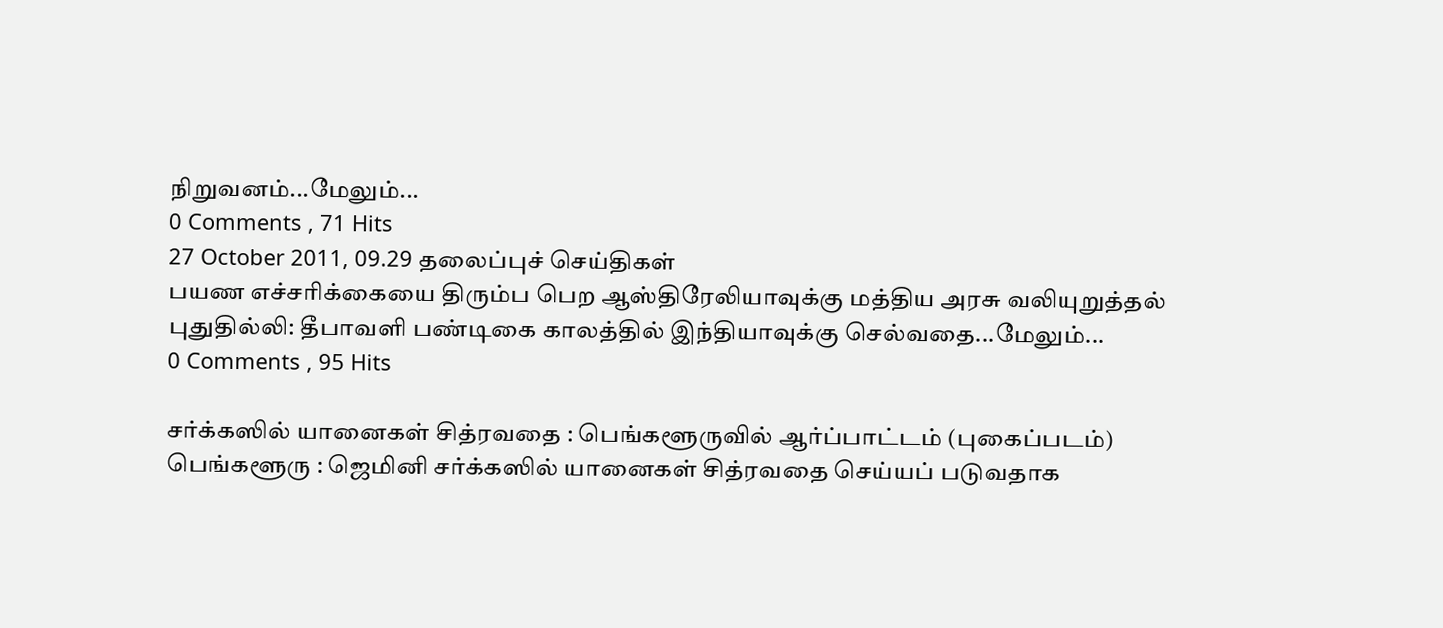நிறுவனம்...மேலும்...
0 Comments , 71 Hits
27 October 2011, 09.29 தலைப்புச் செய்திகள்
பயண எச்சரிக்கையை திரும்ப பெற ஆஸ்திரேலியாவுக்கு மத்திய அரசு வலியுறுத்தல்
புதுதில்லி: தீபாவளி பண்டிகை காலத்தில் இந்தியாவுக்கு செல்வதை...மேலும்...
0 Comments , 95 Hits

சர்க்கஸில் யானைகள் சித்ரவதை : பெங்களூருவில் ஆர்ப்பாட்டம் (புகைப்படம்)
பெங்களூரு : ஜெமினி சர்க்கஸில் யானைகள் சித்ரவதை செய்யப் படுவதாக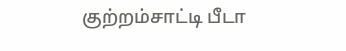குற்றம்சாட்டி பீடா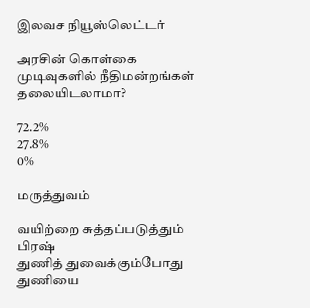இலவச நியூஸ்லெட்டர்

அரசின் கொள்கை முடிவுகளில் நீதிமன்றங்கள் தலையிடலாமா?

72.2%
27.8%
0%

மருத்துவம்

வயிற்றை சுத்தப்படுத்தும் பிரஷ்
துணித் துவைக்கும்போது துணியை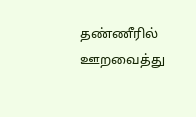தண்ணீரில் ஊறவைத்து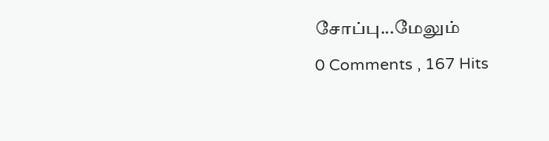சோப்பு...மேலும்
0 Comments , 167 Hits